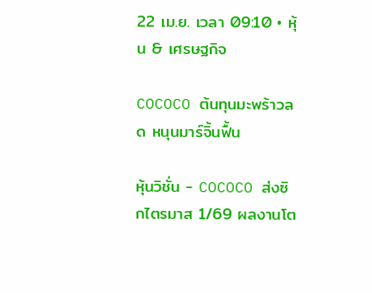22 เม.ย. เวลา 09:10 • หุ้น & เศรษฐกิจ

COCOCO ต้นทุนมะพร้าวลด หนุนมาร์จิ้นฟื้น

หุ้นวิชั่น - COCOCO ส่งซิกไตรมาส 1/69 ผลงานโต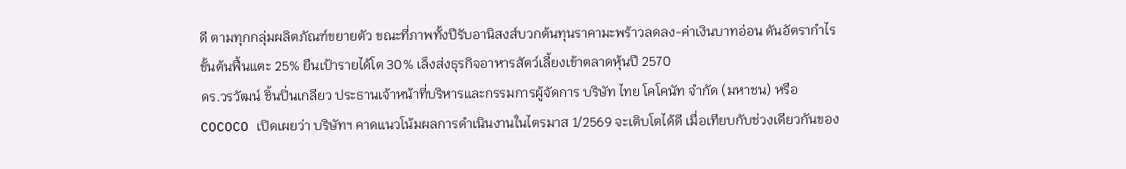ดี ตามทุกกลุ่มผลิตภัณฑ์ขยายตัว ขณะที่ภาพทั้งปีรับอานิสงส์บวกต้นทุนราคามะพร้าวลดลง-ค่าเงินบาทอ่อน ดันอัตรากำไรขั้นต้นฟื้นแตะ 25% ยืนเป้ารายได้โต 30% เล็งส่งธุรกิจอาหารสัตว์เลี้ยงเข้าตลาดหุ้นปี 2570
ดร.วรวัฒน์ ชิ้นปิ่นเกลียว ประธานเจ้าหน้าที่บริหารและกรรมการผู้จัดการ บริษัท ไทย โคโคนัท จำกัด (มหาชน) หรือ COCOCO เปิดเผยว่า บริษัทฯ คาดแนวโน้มผลการดำเนินงานในไตรมาส 1/2569 จะเติบโตได้ดี เมื่อเทียบกับช่วงเดียวกันของ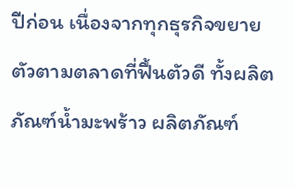ปีก่อน เนื่องจากทุกธุรกิจขยายตัวตามตลาดที่ฟื้นตัวดี ทั้งผลิตภัณฑ์น้ำมะพร้าว ผลิตภัณฑ์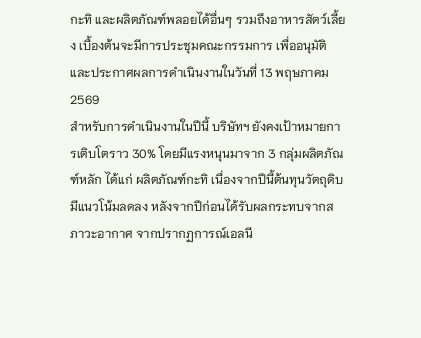กะทิ และผลิตภัณฑ์พลอยได้อื่นๆ รวมถึงอาหารสัตว์เลี้ยง เบื้องต้นจะมีการประชุมคณะกรรมการ เพื่ออนุมัติ และประกาศผลการดำเนินงานในวันที่ 13 พฤษภาคม 2569
สำหรับการดำเนินงานในปีนี้ บริษัทฯ ยังคงเป้าหมายการเติบโตราว 30% โดยมีแรงหนุนมาจาก 3 กลุ่มผลิตภัณฑ์หลัก ได้แก่ ผลิตภัณฑ์กะทิ เนื่องจากปีนี้ต้นทุนวัตถุดิบมีแนวโน้มลดลง หลังจากปีก่อนได้รับผลกระทบจากสภาวะอากาศ จากปรากฏการณ์เอลนี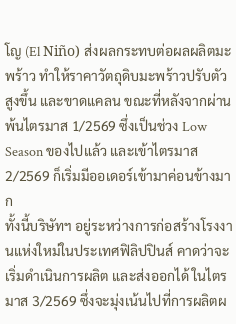โญ (El Niño) ส่งผลกระทบต่อผลผลิตมะพร้าว ทำให้ราคาวัตถุดิบมะพร้าวปรับตัวสูงขึ้น และขาดแคลน ขณะที่หลังจากผ่านพ้นไตรมาส 1/2569 ซึ่งเป็นช่วง Low Season ของไปแล้ว และเข้าไตรมาส 2/2569 ก็เริ่มมีออเดอร์เข้ามาค่อนข้างมาก
ทั้งนี้บริษัทฯ อยู่ระหว่างการก่อสร้างโรงงานแห่งใหม่ในประเทศฟิลิปปินส์ คาดว่าจะเริ่มดำเนินการผลิต และส่งออกได้ ในไตรมาส 3/2569 ซึ่งจะมุ่งเน้นไปที่การผลิตผ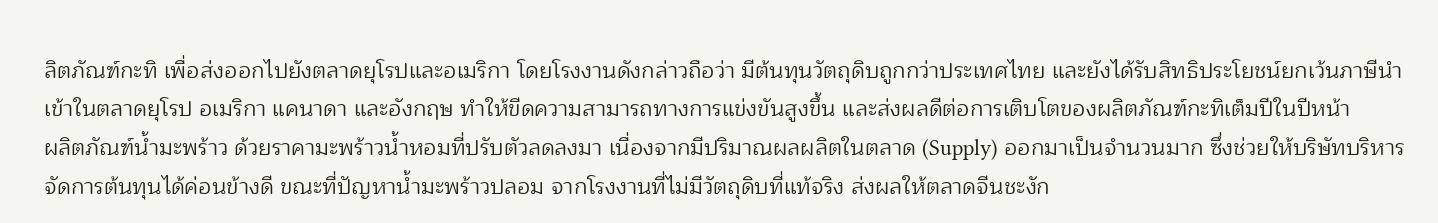ลิตภัณฑ์กะทิ เพื่อส่งออกไปยังตลาดยุโรปและอเมริกา โดยโรงงานดังกล่าวถือว่า มีต้นทุนวัตถุดิบถูกกว่าประเทศไทย และยังได้รับสิทธิประโยชน์ยกเว้นภาษีนำเข้าในตลาดยุโรป อเมริกา แคนาดา และอังกฤษ ทำให้ขีดความสามารถทางการแข่งขันสูงขึ้น และส่งผลดีต่อการเติบโตของผลิตภัณฑ์กะทิเต็มปีในปีหน้า
ผลิตภัณฑ์น้ำมะพร้าว ด้วยราคามะพร้าวน้ำหอมที่ปรับตัวลดลงมา เนื่องจากมีปริมาณผลผลิตในตลาด (Supply) ออกมาเป็นจำนวนมาก ซึ่งช่วยให้บริษัทบริหารจัดการต้นทุนได้ค่อนข้างดี ขณะที่ปัญหาน้ำมะพร้าวปลอม จากโรงงานที่ไม่มีวัตถุดิบที่แท้จริง ส่งผลให้ตลาดจีนชะงัก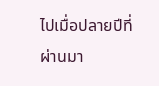ไปเมื่อปลายปีที่ผ่านมา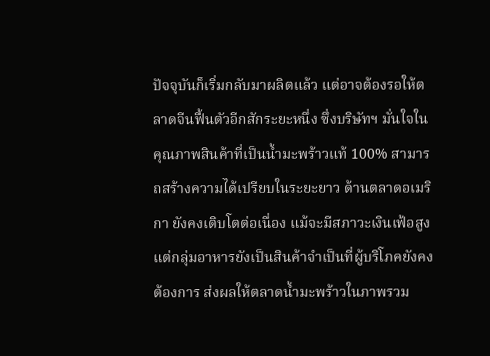ปัจจุบันก็เริ่มกลับมาผลิตแล้ว แต่อาจต้องรอให้ตลาดจีนฟื้นตัวอีกสักระยะหนึ่ง ซึ่งบริษัทฯ มั่นใจในคุณภาพสินค้าที่เป็นน้ำมะพร้าวแท้ 100% สามารถสร้างความได้เปรียบในระยะยาว ด้านตลาดอเมริกา ยังคงเติบโตต่อเนื่อง แม้จะมีสภาวะเงินเฟ้อสูง แต่กลุ่มอาหารยังเป็นสินค้าจำเป็นที่ผู้บริโภคยังคงต้องการ ส่งผลให้ตลาดน้ำมะพร้าวในภาพรวม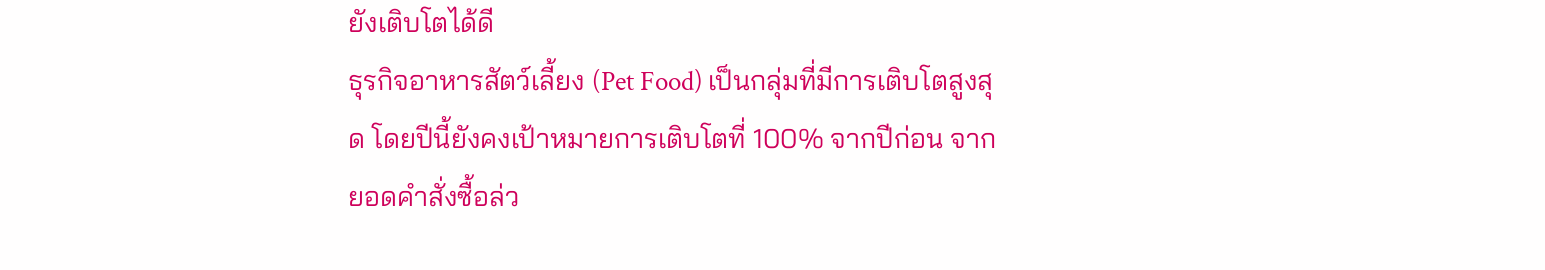ยังเติบโตได้ดี
ธุรกิจอาหารสัตว์เลี้ยง (Pet Food) เป็นกลุ่มที่มีการเติบโตสูงสุด โดยปีนี้ยังคงเป้าหมายการเติบโตที่ 100% จากปีก่อน จากยอดคำสั่งซื้อล่ว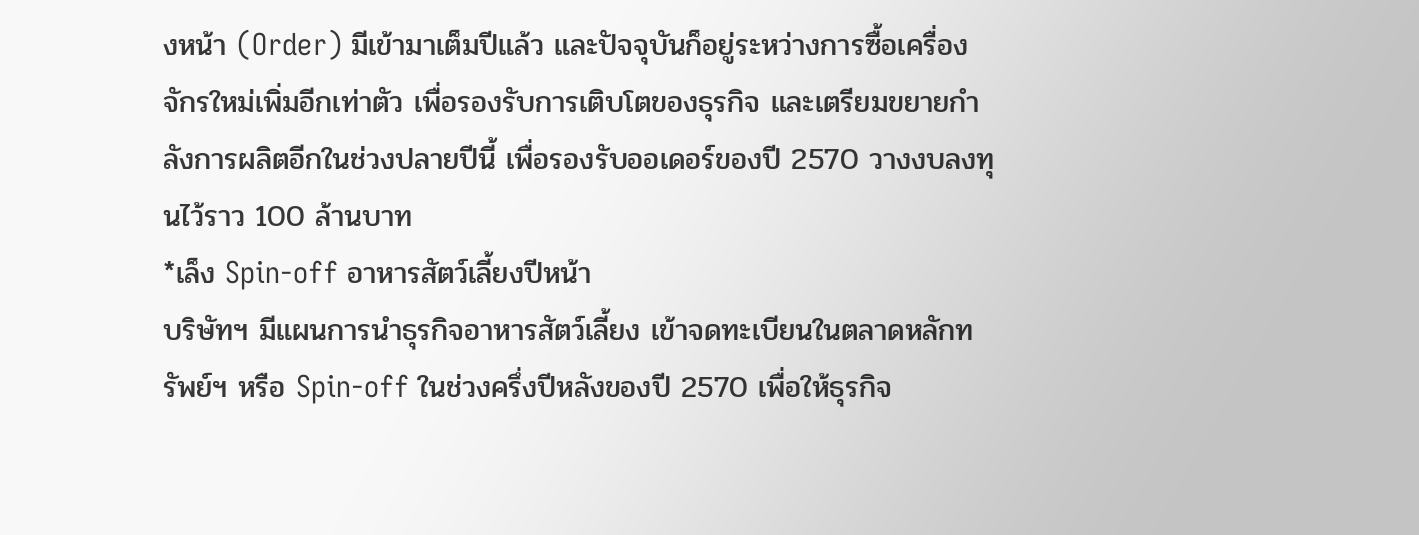งหน้า (Order) มีเข้ามาเต็มปีแล้ว และปัจจุบันก็อยู่ระหว่างการซื้อเครื่องจักรใหม่เพิ่มอีกเท่าตัว เพื่อรองรับการเติบโตของธุรกิจ และเตรียมขยายกำลังการผลิตอีกในช่วงปลายปีนี้ เพื่อรองรับออเดอร์ของปี 2570 วางงบลงทุนไว้ราว 100 ล้านบาท
*เล็ง Spin-off อาหารสัตว์เลี้ยงปีหน้า
บริษัทฯ มีแผนการนำธุรกิจอาหารสัตว์เลี้ยง เข้าจดทะเบียนในตลาดหลักทรัพย์ฯ หรือ Spin-off ในช่วงครึ่งปีหลังของปี 2570 เพื่อให้ธุรกิจ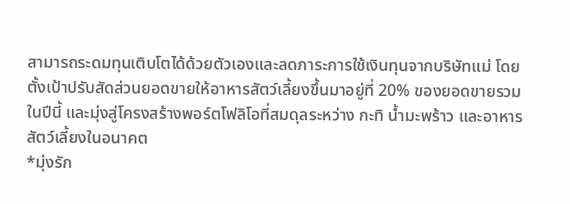สามารถระดมทุนเติบโตได้ด้วยตัวเองและลดภาระการใช้เงินทุนจากบริษัทแม่ โดยตั้งเป้าปรับสัดส่วนยอดขายให้อาหารสัตว์เลี้ยงขึ้นมาอยู่ที่ 20% ของยอดขายรวมในปีนี้ และมุ่งสู่โครงสร้างพอร์ตโฟลิโอที่สมดุลระหว่าง กะทิ น้ำมะพร้าว และอาหารสัตว์เลี้ยงในอนาคต
*มุ่งรัก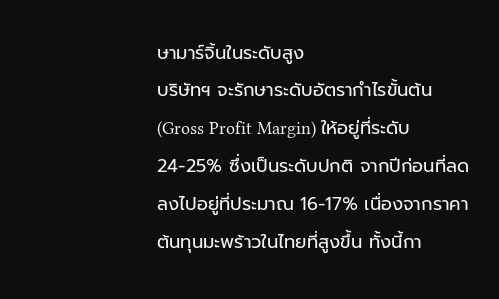ษามาร์จิ้นในระดับสูง
บริษัทฯ จะรักษาระดับอัตรากำไรขั้นต้น (Gross Profit Margin) ให้อยู่ที่ระดับ 24-25% ซึ่งเป็นระดับปกติ จากปีก่อนที่ลดลงไปอยู่ที่ประมาณ 16-17% เนื่องจากราคาต้นทุนมะพร้าวในไทยที่สูงขึ้น ทั้งนี้กา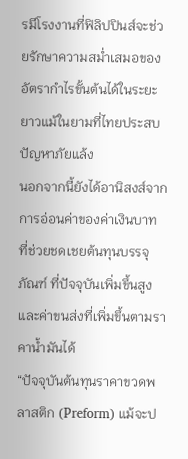รมีโรงงานที่ฟิลิปปินส์จะช่วยรักษาความสม่ำเสมอของอัตรากำไรขั้นต้นได้ในระยะยาวแม้ในยามที่ไทยประสบปัญหาภัยแล้ง
นอกจากนี้ยังได้อานิสงส์จากการอ่อนค่าของค่าเงินบาท ที่ช่วยชดเชยต้นทุนบรรจุภัณฑ์ ที่ปัจจุบันเพิ่มขึ้นสูง และค่าขนส่งที่เพิ่มขึ้นตามราคาน้ำมันได้
“ปัจจุบันต้นทุนราคาขวดพลาสติก (Preform) แม้จะป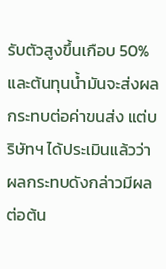รับตัวสูงขึ้นเกือบ 50% และต้นทุนน้ำมันจะส่งผลกระทบต่อค่าขนส่ง แต่บริษัทฯ ได้ประเมินแล้วว่า ผลกระทบดังกล่าวมีผลต่อต้น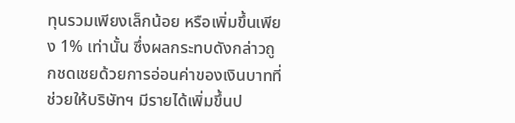ทุนรวมเพียงเล็กน้อย หรือเพิ่มขึ้นเพียง 1% เท่านั้น ซึ่งผลกระทบดังกล่าวถูกชดเชยด้วยการอ่อนค่าของเงินบาทที่ช่วยให้บริษัทฯ มีรายได้เพิ่มขึ้นป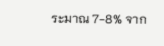ระมาณ 7-8% จาก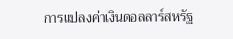การแปลงค่าเงินดอลลาร์สหรัฐ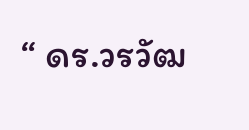“ ดร.วรวัฒ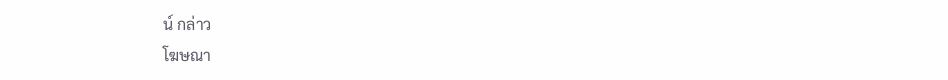น์ กล่าว
โฆษณา